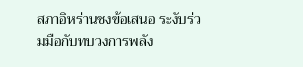สภาอิหร่านชงข้อเสนอ ระงับร่วมมือกับทบวงการพลัง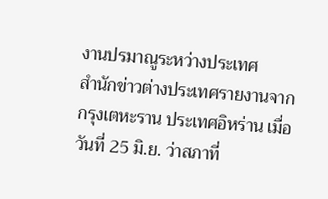งานปรมาณูระหว่างประเทศ
สำนักข่าวต่างประเทศรายงานจากกรุงเตหะราน ประเทศอิหร่าน เมื่อวันที่ 25 มิ.ย. ว่าสภาที่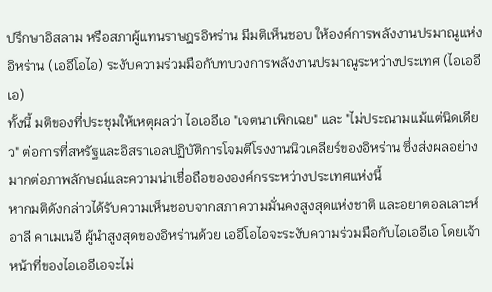ปรึกษาอิสลาม หรือสภาผู้แทนราษฎรอิหร่าน มีมติเห็นชอบ ให้องค์การพลังงานปรมาณูแห่งอิหร่าน (เออีโอไอ) ระงับความร่วมมือกับทบวงการพลังงานปรมาณูระหว่างประเทศ (ไอเออีเอ)
ทั้งนี้ มติของที่ประชุมให้เหตุผลว่า ไอเออีเอ "เจตนาเพิกเฉย" และ "ไม่ประณามแม้แต่นิดเดียว" ต่อการที่สหรัฐและอิสราเอลปฏิบัติการโจมตีโรงงานนิวเคลียร์ของอิหร่าน ซึ่งส่งผลอย่างมากต่อภาพลักษณ์และความน่าเชื่อถือขององค์กรระหว่างประเทศแห่งนี้
หากมติดังกล่าวได้รับความเห็นชอบจากสภาความมั่นคงสูงสุดแห่งชาติ และอยาตอลเลาะห์ อาลี คาเมเนอี ผู้นำสูงสุดของอิหร่านด้วย เออีโอไอจะระงับความร่วมมือกับไอเออีเอ โดยเจ้าหน้าที่ของไอเออีเอจะไม่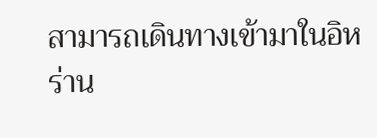สามารถเดินทางเข้ามาในอิหร่าน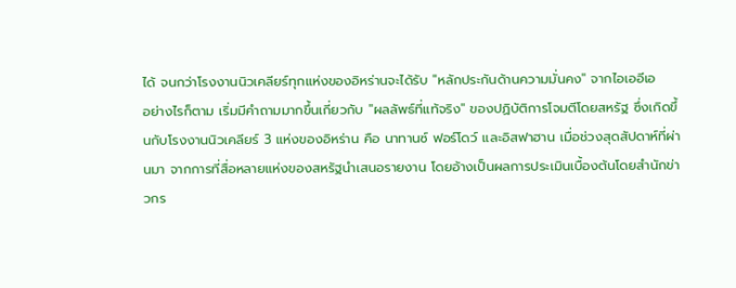ได้ จนกว่าโรงงานนิวเคลียร์ทุกแห่งของอิหร่านจะได้รับ "หลักประกันด้านความมั่นคง" จากไอเออีเอ
อย่างไรก็ตาม เริ่มมีคำถามมากขึ้นเกี่ยวกับ "ผลลัพธ์ที่แท้จริง" ของปฏิบัติการโจมตีโดยสหรัฐ ซึ่งเกิดขึ้นกับโรงงานนิวเคลียร์ 3 แห่งของอิหร่าน คือ นาทานซ์ ฟอร์โดว์ และอิสฟาฮาน เมื่อช่วงสุดสัปดาห์ที่ผ่านมา จากการที่สื่อหลายแห่งของสหรัฐนำเสนอรายงาน โดยอ้างเป็นผลการประเมินเบื้องต้นโดยสำนักข่าวกร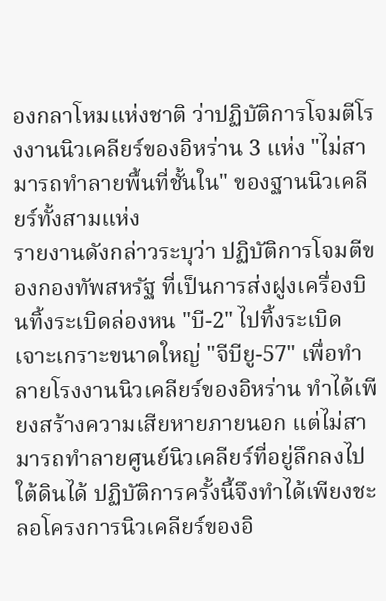องกลาโหมแห่งชาติ ว่าปฏิบัติการโจมตีโรงงานนิวเคลียร์ของอิหร่าน 3 แห่ง "ไม่สามารถทำลายพื้นที่ชั้นใน" ของฐานนิวเคลียร์ทั้งสามแห่ง
รายงานดังกล่าวระบุว่า ปฏิบัติการโจมตีของกองทัพสหรัฐ ที่เป็นการส่งฝูงเครื่องบินทิ้งระเบิดล่องหน "บี-2" ไปทิ้งระเบิดเจาะเกราะขนาดใหญ่ "จีบียู-57" เพื่อทำลายโรงงานนิวเคลียร์ของอิหร่าน ทำได้เพียงสร้างความเสียหายภายนอก แต่ไม่สามารถทำลายศูนย์นิวเคลียร์ที่อยู่ลึกลงไปใต้ดินได้ ปฏิบัติการครั้งนี้จึงทำได้เพียงชะลอโครงการนิวเคลียร์ของอิ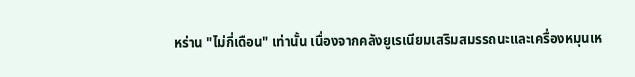หร่าน "ไม่กี่เดือน" เท่านั้น เนื่องจากคลังยูเรเนียมเสริมสมรรถนะและเครื่องหมุนเห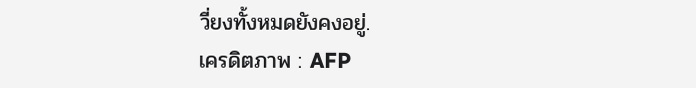วี่ยงทั้งหมดยังคงอยู่.
เครดิตภาพ : AFP